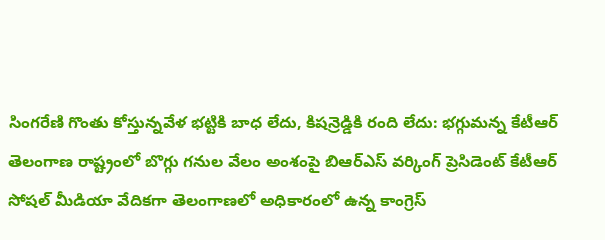సింగరేణి గొంతు కోస్తున్నవేళ భట్టికి బాధ లేదు, కిషన్రెడ్డికి రంది లేదు: భగ్గుమన్న కేటీఆర్
తెలంగాణ రాష్ట్రంలో బొగ్గు గనుల వేలం అంశంపై బిఆర్ఎస్ వర్కింగ్ ప్రెసిడెంట్ కేటీఆర్ సోషల్ మీడియా వేదికగా తెలంగాణలో అధికారంలో ఉన్న కాంగ్రెస్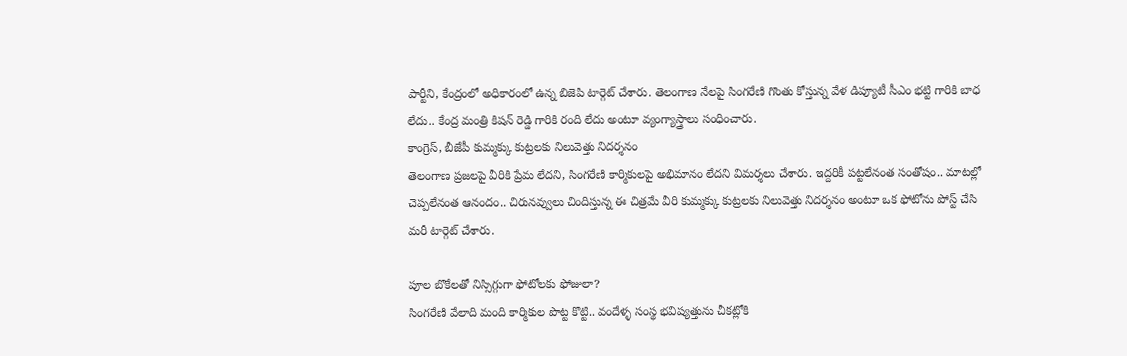పార్టీని, కేంద్రంలో అధికారంలో ఉన్న బిజెపి టార్గెట్ చేశారు. తెలంగాణ నేలపై సింగరేణి గొంతు కోస్తున్న వేళ డిప్యూటీ సీఎం భట్టి గారికి బాధ లేదు.. కేంద్ర మంత్రి కిషన్ రెడ్డి గారికి రంది లేదు అంటూ వ్యంగ్యాస్త్రాలు సంధించారు.
కాంగ్రెస్, బీజేపీ కుమ్మక్కు కుట్రలకు నిలువెత్తు నిదర్శనం
తెలంగాణ ప్రజలపై వీరికి ప్రేమ లేదని, సింగరేణి కార్మికులపై అభిమానం లేదని విమర్శలు చేశారు. ఇద్దరికీ పట్టలేనంత సంతోషం.. మాటల్లో చెప్పలేనంత ఆనందం.. చిరునవ్వులు చిందిస్తున్న ఈ చిత్రమే వీరి కుమ్మక్కు కుట్రలకు నిలువెత్తు నిదర్శనం అంటూ ఒక ఫోటోను పోస్ట్ చేసి మరీ టార్గెట్ చేశారు.

పూల బొకేలతో నిస్సిగ్గుగా ఫోటోలకు ఫోజులా?
సింగరేణి వేలాది మంది కార్మికుల పొట్ట కొట్టి.. వందేళ్ళ సంస్థ భవిష్యత్తును చీకట్లోకి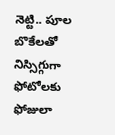నెట్టి.. పూల బొకేలతో నిస్సిగ్గుగా ఫోటోలకు ఫోజులా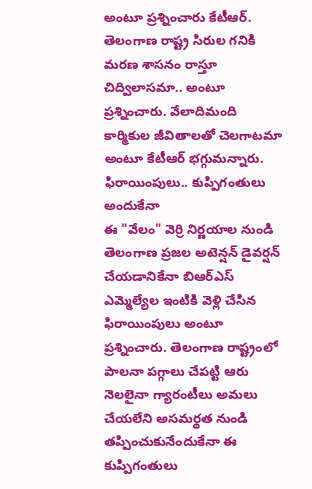అంటూ ప్రశ్నించారు కేటీఆర్. తెలంగాణ రాష్ట్ర సిరుల గనికి మరణ శాసనం రాస్తూ చిద్విలాసమా.. అంటూ ప్రశ్నించారు. వేలాదిమంది కార్మికుల జీవితాలతో చెలగాటమా అంటూ కేటీఆర్ భగ్గుమన్నారు.
ఫిరాయింపులు.. కుప్పిగంతులు అందుకేనా
ఈ "వేలం" వెర్రి నిర్ణయాల నుండి తెలంగాణ ప్రజల అటెన్షన్ డైవర్షన్ చేయడానికేనా బిఆర్ఎస్ ఎమ్మెల్యేల ఇంటికి వెళ్లి చేసిన ఫిరాయింపులు అంటూ ప్రశ్నించారు. తెలంగాణ రాష్ట్రంలో పాలనా పగ్గాలు చేపట్టి ఆరు నెలలైనా గ్యారంటీలు అమలు చేయలేని అసమర్థత నుండి తప్పించుకునేందుకేనా ఈ కుప్పిగంతులు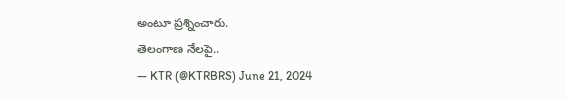అంటూ ప్రశ్నించారు.
తెలంగాణ నేలపై..
— KTR (@KTRBRS) June 21, 2024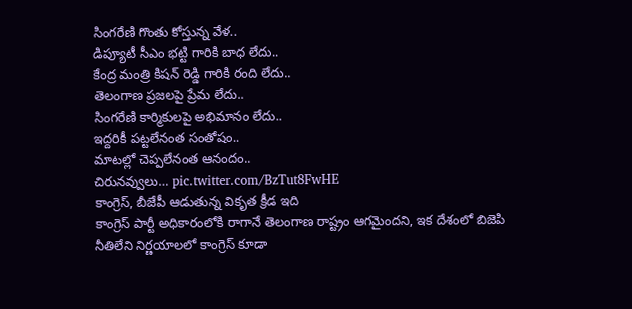సింగరేణి గొంతు కోస్తున్న వేళ..
డిప్యూటీ సీఎం భట్టి గారికి బాధ లేదు..
కేంద్ర మంత్రి కిషన్ రెడ్డి గారికి రంది లేదు..
తెలంగాణ ప్రజలపై ప్రేమ లేదు..
సింగరేణి కార్మికులపై అభిమానం లేదు..
ఇద్దరికీ పట్టలేనంత సంతోషం..
మాటల్లో చెప్పలేనంత ఆనందం..
చిరునవ్వులు… pic.twitter.com/BzTut8FwHE
కాంగ్రెస్, బీజేపీ ఆడుతున్న వికృత క్రీడ ఇది
కాంగ్రెస్ పార్టీ అధికారంలోకి రాగానే తెలంగాణ రాష్ట్రం ఆగమైందని, ఇక దేశంలో బిజెపి నీతిలేని నిర్ణయాలలో కాంగ్రెస్ కూడా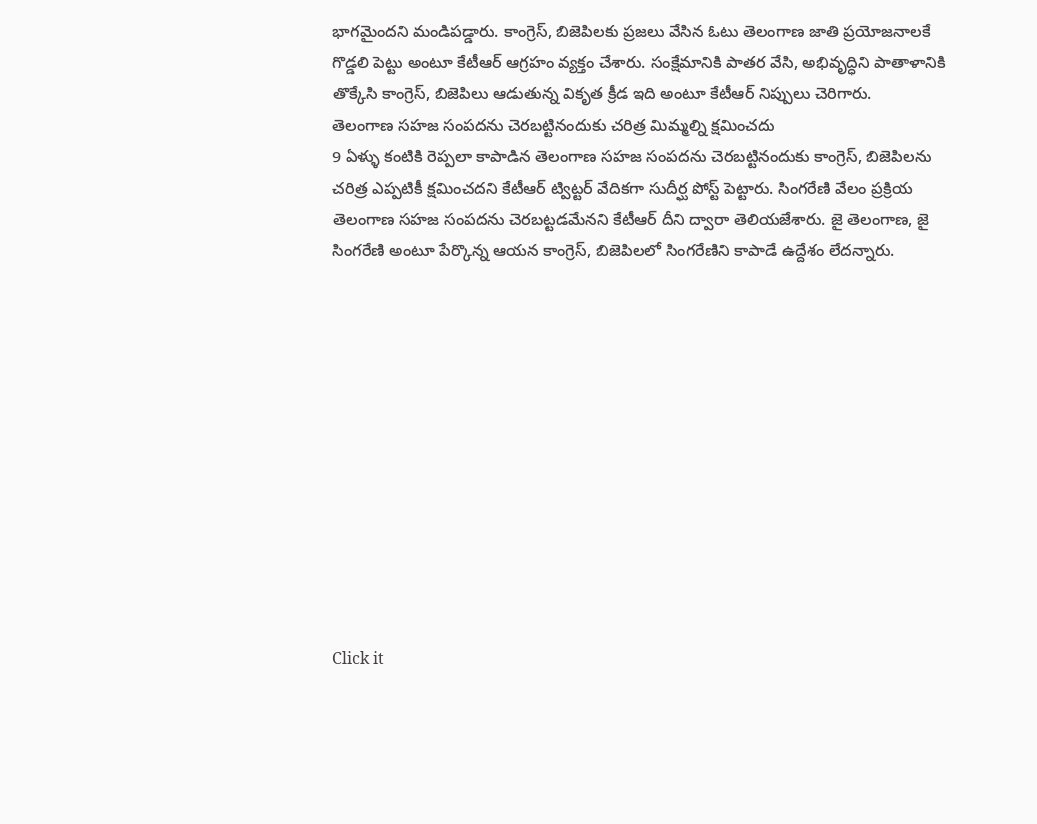భాగమైందని మండిపడ్డారు. కాంగ్రెస్, బిజెపిలకు ప్రజలు వేసిన ఓటు తెలంగాణ జాతి ప్రయోజనాలకే గొడ్డలి పెట్టు అంటూ కేటీఆర్ ఆగ్రహం వ్యక్తం చేశారు. సంక్షేమానికి పాతర వేసి, అభివృద్ధిని పాతాళానికి తొక్కేసి కాంగ్రెస్, బిజెపిలు ఆడుతున్న వికృత క్రీడ ఇది అంటూ కేటీఆర్ నిప్పులు చెరిగారు.
తెలంగాణ సహజ సంపదను చెరబట్టినందుకు చరిత్ర మిమ్మల్ని క్షమించదు
9 ఏళ్ళు కంటికి రెప్పలా కాపాడిన తెలంగాణ సహజ సంపదను చెరబట్టినందుకు కాంగ్రెస్, బిజెపిలను చరిత్ర ఎప్పటికీ క్షమించదని కేటీఆర్ ట్విట్టర్ వేదికగా సుదీర్ఘ పోస్ట్ పెట్టారు. సింగరేణి వేలం ప్రక్రియ తెలంగాణ సహజ సంపదను చెరబట్టడమేనని కేటీఆర్ దీని ద్వారా తెలియజేశారు. జై తెలంగాణ, జై సింగరేణి అంటూ పేర్కొన్న ఆయన కాంగ్రెస్, బిజెపిలలో సింగరేణిని కాపాడే ఉద్దేశం లేదన్నారు.












Click it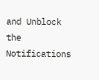and Unblock the Notifications